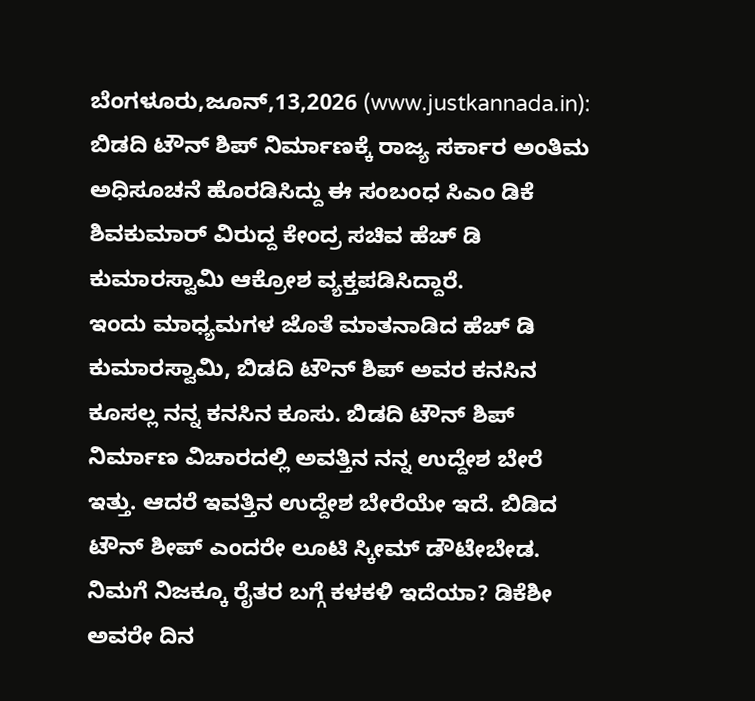ಬೆಂಗಳೂರು,ಜೂನ್,13,2026 (www.justkannada.in): ಬಿಡದಿ ಟೌನ್ ಶಿಪ್ ನಿರ್ಮಾಣಕ್ಕೆ ರಾಜ್ಯ ಸರ್ಕಾರ ಅಂತಿಮ ಅಧಿಸೂಚನೆ ಹೊರಡಿಸಿದ್ದು ಈ ಸಂಬಂಧ ಸಿಎಂ ಡಿಕೆ ಶಿವಕುಮಾರ್ ವಿರುದ್ದ ಕೇಂದ್ರ ಸಚಿವ ಹೆಚ್ ಡಿ ಕುಮಾರಸ್ವಾಮಿ ಆಕ್ರೋಶ ವ್ಯಕ್ತಪಡಿಸಿದ್ದಾರೆ.
ಇಂದು ಮಾಧ್ಯಮಗಳ ಜೊತೆ ಮಾತನಾಡಿದ ಹೆಚ್ ಡಿ ಕುಮಾರಸ್ವಾಮಿ, ಬಿಡದಿ ಟೌನ್ ಶಿಪ್ ಅವರ ಕನಸಿನ ಕೂಸಲ್ಲ ನನ್ನ ಕನಸಿನ ಕೂಸು. ಬಿಡದಿ ಟೌನ್ ಶಿಪ್ ನಿರ್ಮಾಣ ವಿಚಾರದಲ್ಲಿ ಅವತ್ತಿನ ನನ್ನ ಉದ್ದೇಶ ಬೇರೆ ಇತ್ತು. ಆದರೆ ಇವತ್ತಿನ ಉದ್ದೇಶ ಬೇರೆಯೇ ಇದೆ. ಬಿಡಿದ ಟೌನ್ ಶೀಪ್ ಎಂದರೇ ಲೂಟಿ ಸ್ಕೀಮ್ ಡೌಟೇಬೇಡ. ನಿಮಗೆ ನಿಜಕ್ಕೂ ರೈತರ ಬಗ್ಗೆ ಕಳಕಳಿ ಇದೆಯಾ? ಡಿಕೆಶೀ ಅವರೇ ದಿನ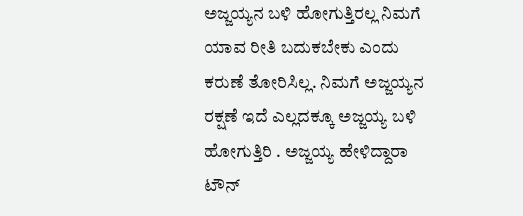ಅಜ್ಜಯ್ಯನ ಬಳಿ ಹೋಗುತ್ತಿರಲ್ಲ ನಿಮಗೆ ಯಾವ ರೀತಿ ಬದುಕಬೇಕು ಎಂದು ಕರುಣೆ ತೋರಿಸಿಲ್ಲ. ನಿಮಗೆ ಅಜ್ಜಯ್ಯನ ರಕ್ಷಣೆ ಇದೆ ಎಲ್ಲದಕ್ಕೂ ಅಜ್ಜಯ್ಯ ಬಳಿ ಹೋಗುತ್ತಿರಿ . ಅಜ್ಜಯ್ಯ ಹೇಳಿದ್ದಾರಾ ಟೌನ್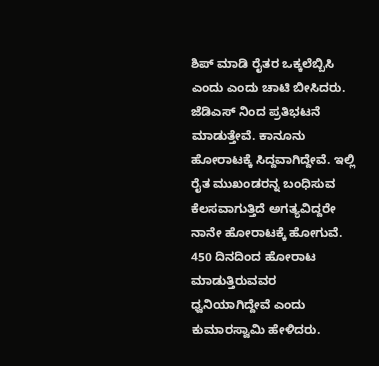ಶಿಪ್ ಮಾಡಿ ರೈತರ ಒಕ್ಕಲೆಬ್ಬಿಸಿ ಎಂದು ಎಂದು ಚಾಟಿ ಬೀಸಿದರು.
ಜೆಡಿಎಸ್ ನಿಂದ ಪ್ರತಿಭಟನೆ ಮಾಡುತ್ತೇವೆ. ಕಾನೂನು ಹೋರಾಟಕ್ಕೆ ಸಿದ್ದವಾಗಿದ್ದೇವೆ. ಇಲ್ಲಿ ರೈತ ಮುಖಂಡರನ್ನ ಬಂಧಿಸುವ ಕೆಲಸವಾಗುತ್ತಿದೆ ಅಗತ್ಯವಿದ್ದರೇ ನಾನೇ ಹೋರಾಟಕ್ಕೆ ಹೋಗುವೆ. 450 ದಿನದಿಂದ ಹೋರಾಟ ಮಾಡುತ್ತಿರುವವರ ಧ್ವನಿಯಾಗಿದ್ದೇವೆ ಎಂದು ಕುಮಾರಸ್ವಾಮಿ ಹೇಳಿದರು.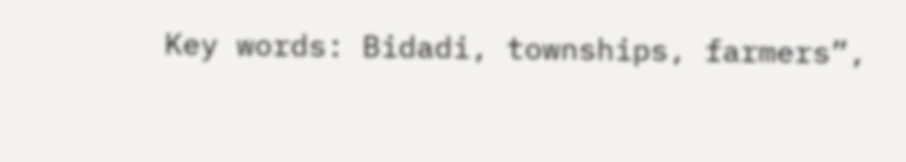Key words: Bidadi, townships, farmers”,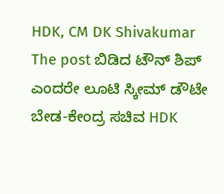HDK, CM DK Shivakumar
The post ಬಿಡಿದ ಟೌನ್ ಶಿಪ್ ಎಂದರೇ ಲೂಟಿ ಸ್ಕೀಮ್ ಡೌಟೇ ಬೇಡ-ಕೇಂದ್ರ ಸಚಿವ HDK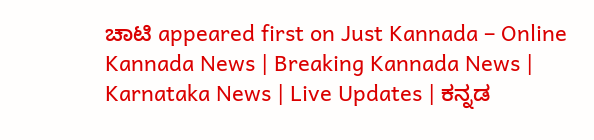ಚಾಟಿ appeared first on Just Kannada – Online Kannada News | Breaking Kannada News | Karnataka News | Live Updates | ಕನ್ನಡ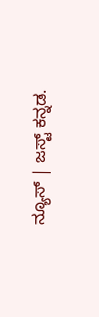ನ್ಯೂಸ್ | ಜಸ್ಟ್ ಕನ್ನಡ.